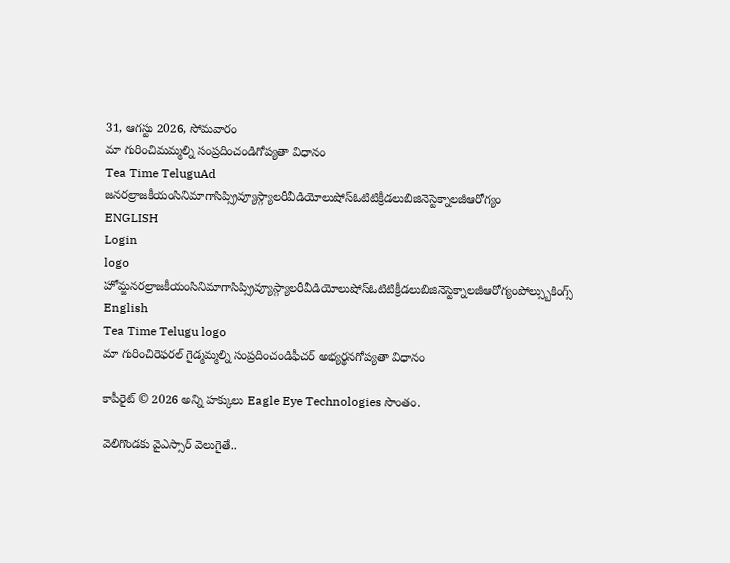31, ఆగస్టు 2026, సోమవారం
మా గురించిమమ్మల్ని సంప్రదించండిగోప్యతా విధానం
Tea Time TeluguAd
జనరల్రాజకీయంసినిమాగాసిప్స్రివ్యూస్గ్యాలరీవీడియోలుషోస్ఓటిటిక్రీడలుబిజినెస్టెక్నాలజీఆరోగ్యం
ENGLISH
Login
logo
హోమ్జనరల్రాజకీయంసినిమాగాసిప్స్రివ్యూస్గ్యాలరీవీడియోలుషోస్ఓటిటిక్రీడలుబిజినెస్టెక్నాలజీఆరోగ్యంపోల్స్బుకింగ్స్
English
Tea Time Telugu logo
మా గురించిరెఫరల్ గైడ్మమ్మల్ని సంప్రదించండిఫీచర్ అభ్యర్థనగోప్యతా విధానం

కాపీరైట్ © 2026 అన్ని హక్కులు Eagle Eye Technologies సొంతం.

వెలిగొండకు వైఎస్సార్ వెలుగైతే..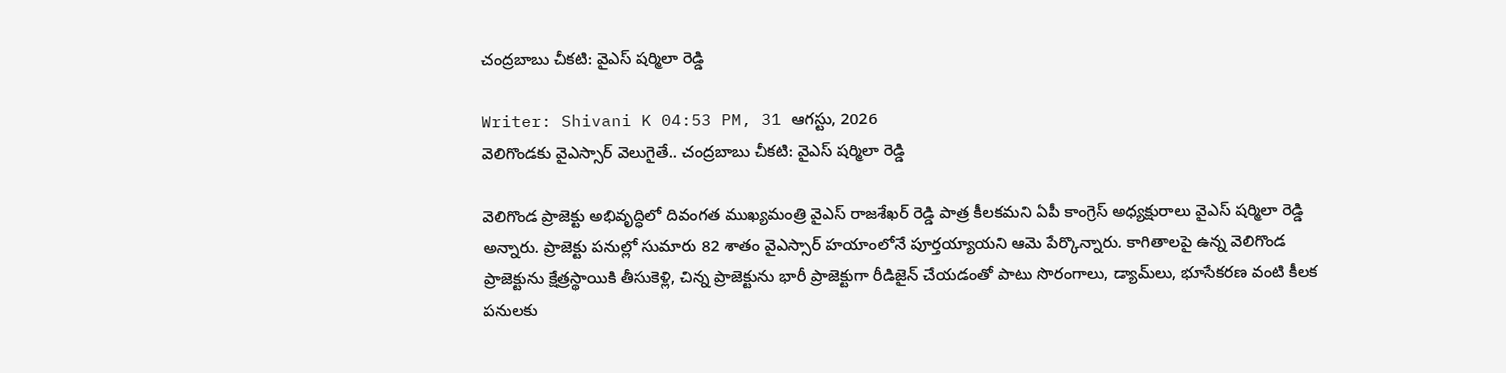చంద్రబాబు చీకటి: వైఎస్ షర్మిలా రెడ్డి

Writer: Shivani K 04:53 PM, 31 ఆగస్టు, 2026
వెలిగొండకు వైఎస్సార్ వెలుగైతే.. చంద్రబాబు చీకటి: వైఎస్ షర్మిలా రెడ్డి

వెలిగొండ ప్రాజెక్టు అభివృద్ధిలో దివంగత ముఖ్యమంత్రి వైఎస్ రాజశేఖర్ రెడ్డి పాత్ర కీలకమని ఏపీ కాంగ్రెస్ అధ్యక్షురాలు వైఎస్ షర్మిలా రెడ్డి అన్నారు. ప్రాజెక్టు పనుల్లో సుమారు 82 శాతం వైఎస్సార్ హయాంలోనే పూర్తయ్యాయని ఆమె పేర్కొన్నారు. కాగితాలపై ఉన్న వెలిగొండ ప్రాజెక్టును క్షేత్రస్థాయికి తీసుకెళ్లి, చిన్న ప్రాజెక్టును భారీ ప్రాజెక్టుగా రీడిజైన్ చేయడంతో పాటు సొరంగాలు, డ్యామ్‌లు, భూసేకరణ వంటి కీలక పనులకు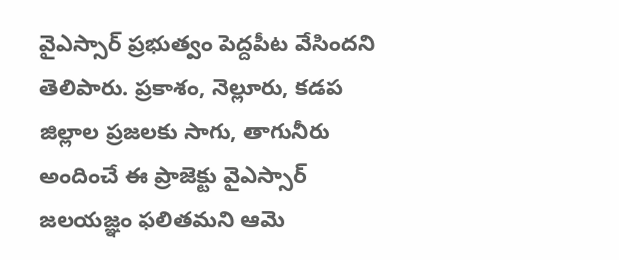వైఎస్సార్ ప్రభుత్వం పెద్దపీట వేసిందని తెలిపారు. ప్రకాశం, నెల్లూరు, కడప జిల్లాల ప్రజలకు సాగు, తాగునీరు అందించే ఈ ప్రాజెక్టు వైఎస్సార్ జలయజ్ఞం ఫలితమని ఆమె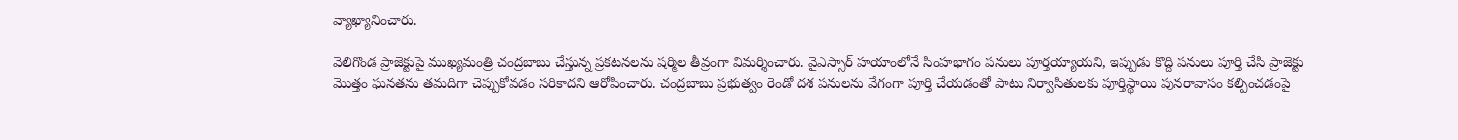వ్యాఖ్యానించారు.

వెలిగొండ ప్రాజెక్టుపై ముఖ్యమంత్రి చంద్రబాబు చేస్తున్న ప్రకటనలను షర్మిల తీవ్రంగా విమర్శించారు. వైఎస్సార్ హయాంలోనే సింహభాగం పనులు పూర్తయ్యాయని, ఇప్పుడు కొద్ది పనులు పూర్తి చేసి ప్రాజెక్టు మొత్తం ఘనతను తమదిగా చెప్పుకోవడం సరికాదని ఆరోపించారు. చంద్రబాబు ప్రభుత్వం రెండో దశ పనులను వేగంగా పూర్తి చేయడంతో పాటు నిర్వాసితులకు పూర్తిస్థాయి పునరావాసం కల్పించడంపై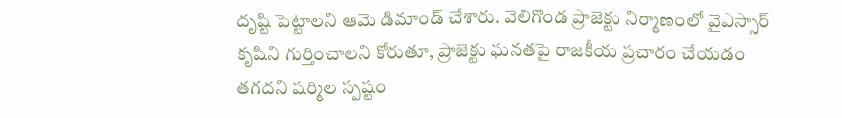దృష్టి పెట్టాలని ఆమె డిమాండ్ చేశారు. వెలిగొండ ప్రాజెక్టు నిర్మాణంలో వైఎస్సార్ కృషిని గుర్తించాలని కోరుతూ, ప్రాజెక్టు ఘనతపై రాజకీయ ప్రచారం చేయడం తగదని షర్మిల స్పష్టం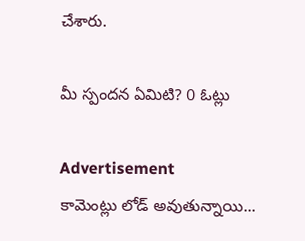చేశారు.

మీ స్పందన ఏమిటి? 0 ఓట్లు

Advertisement
కామెంట్లు లోడ్ అవుతున్నాయి...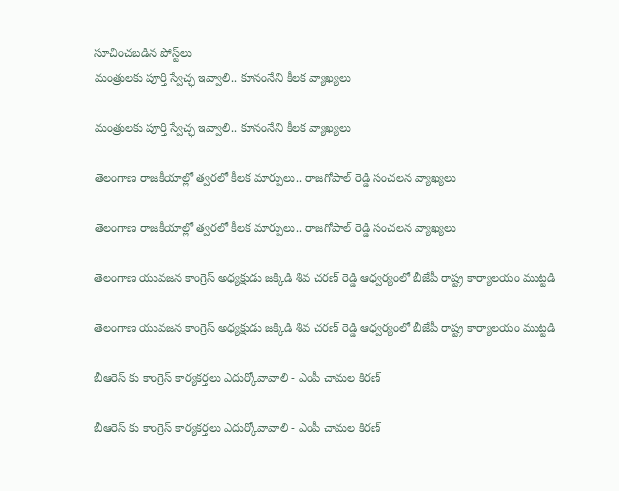సూచించబడిన పోస్ట్‌లు
మంత్రులకు పూర్తి స్వేచ్ఛ ఇవ్వాలి.. కూనంనేని కీలక వ్యాఖ్యలు

మంత్రులకు పూర్తి స్వేచ్ఛ ఇవ్వాలి.. కూనంనేని కీలక వ్యాఖ్యలు

తెలంగాణ రాజకీయాల్లో త్వరలో కీలక మార్పులు.. రాజగోపాల్ రెడ్డి సంచలన వ్యాఖ్యలు

తెలంగాణ రాజకీయాల్లో త్వరలో కీలక మార్పులు.. రాజగోపాల్ రెడ్డి సంచలన వ్యాఖ్యలు

తెలంగాణ యువజన కాంగ్రెస్ అధ్యక్షుడు జక్కిడి శివ చరణ్ రెడ్డి ఆధ్వర్యంలో బీజేపీ రాష్ట్ర కార్యాలయం ముట్టడి

తెలంగాణ యువజన కాంగ్రెస్ అధ్యక్షుడు జక్కిడి శివ చరణ్ రెడ్డి ఆధ్వర్యంలో బీజేపీ రాష్ట్ర కార్యాలయం ముట్టడి

బీఆరెస్ కు కాంగ్రెస్ కార్యకర్తలు ఎదుర్కోవావాలి - ఎంపీ చామల కిరణ్

బీఆరెస్ కు కాంగ్రెస్ కార్యకర్తలు ఎదుర్కోవావాలి - ఎంపీ చామల కిరణ్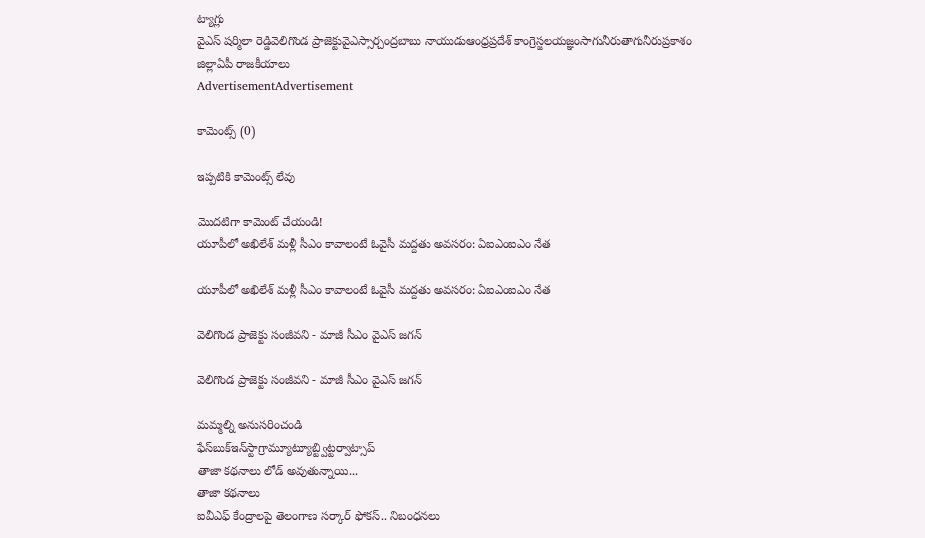ట్యాగ్లు
వైఎస్ షర్మిలా రెడ్డివెలిగొండ ప్రాజెక్టువైఎస్సార్చంద్రబాబు నాయుడుఆంధ్రప్రదేశ్ కాంగ్రెస్జలయజ్ఞంసాగునీరుతాగునీరుప్రకాశం జిల్లాఏపీ రాజకీయాలు
AdvertisementAdvertisement

కామెంట్స్ (0)

ఇప్పటికి కామెంట్స్ లేవు

మొదటిగా కామెంట్ చేయండి!
యూపీలో అఖిలేశ్‌ మళ్లీ సీఎం కావాలంటే ఓవైసీ మద్దతు అవసరం: ఏఐఎంఐఎం నేత

యూపీలో అఖిలేశ్‌ మళ్లీ సీఎం కావాలంటే ఓవైసీ మద్దతు అవసరం: ఏఐఎంఐఎం నేత

వెలిగొండ ప్రాజెక్టు సంజీవని - మాజీ సీఎం వైఎస్ జగన్

వెలిగొండ ప్రాజెక్టు సంజీవని - మాజీ సీఎం వైఎస్ జగన్

మమ్మల్ని అనుసరించండి
ఫేస్‌బుక్ఇన్‌స్టాగ్రామ్యూట్యూబ్ట్విట్టర్వాట్సాప్
తాజా కథనాలు లోడ్ అవుతున్నాయి...
తాజా కథనాలు
ఐవీఎఫ్‌ కేంద్రాలపై తెలంగాణ సర్కార్‌ ఫోకస్‌.. నిబంధనలు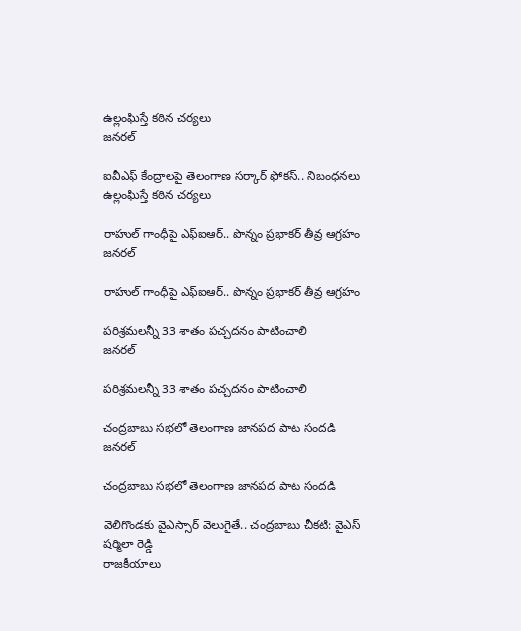ఉల్లంఘిస్తే కఠిన చర్యలు
జనరల్

ఐవీఎఫ్‌ కేంద్రాలపై తెలంగాణ సర్కార్‌ ఫోకస్‌.. నిబంధనలు ఉల్లంఘిస్తే కఠిన చర్యలు

రాహుల్ గాంధీపై ఎఫ్‌ఐఆర్‌.. పొన్నం ప్రభాకర్‌ తీవ్ర ఆగ్రహం
జనరల్

రాహుల్ గాంధీపై ఎఫ్‌ఐఆర్‌.. పొన్నం ప్రభాకర్‌ తీవ్ర ఆగ్రహం

పరిశ్రమలన్నీ 33 శాతం పచ్చదనం పాటించాలి
జనరల్

పరిశ్రమలన్నీ 33 శాతం పచ్చదనం పాటించాలి

చంద్రబాబు సభలో తెలంగాణ జానపద పాట సందడి
జనరల్

చంద్రబాబు సభలో తెలంగాణ జానపద పాట సందడి

వెలిగొండకు వైఎస్సార్ వెలుగైతే.. చంద్రబాబు చీకటి: వైఎస్ షర్మిలా రెడ్డి
రాజకీయాలు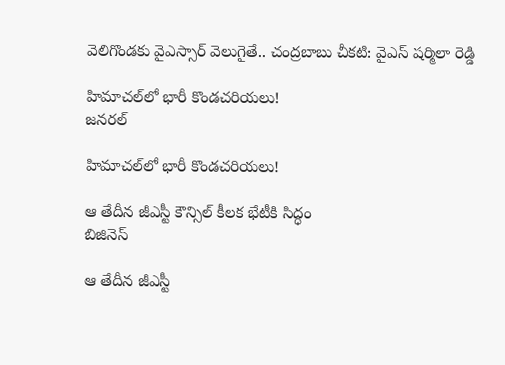వెలిగొండకు వైఎస్సార్ వెలుగైతే.. చంద్రబాబు చీకటి: వైఎస్ షర్మిలా రెడ్డి

హిమాచల్‌లో భారీ కొండచరియలు!
జనరల్

హిమాచల్‌లో భారీ కొండచరియలు!

ఆ తేదీన జీఎస్టీ కౌన్సిల్ కీలక భేటీకి సిద్ధం
బిజినెస్

ఆ తేదీన జీఎస్టీ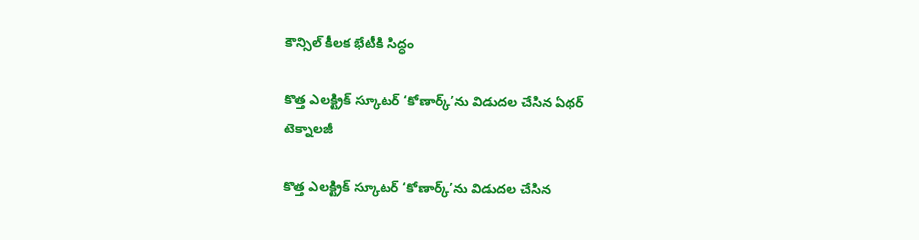కౌన్సిల్ కీలక భేటీకి సిద్ధం

కొత్త ఎలక్ట్రిక్ స్కూటర్ ‘కోణార్క్’ను విడుదల చేసిన ఏథర్
టెక్నాలజీ

కొత్త ఎలక్ట్రిక్ స్కూటర్ ‘కోణార్క్’ను విడుదల చేసిన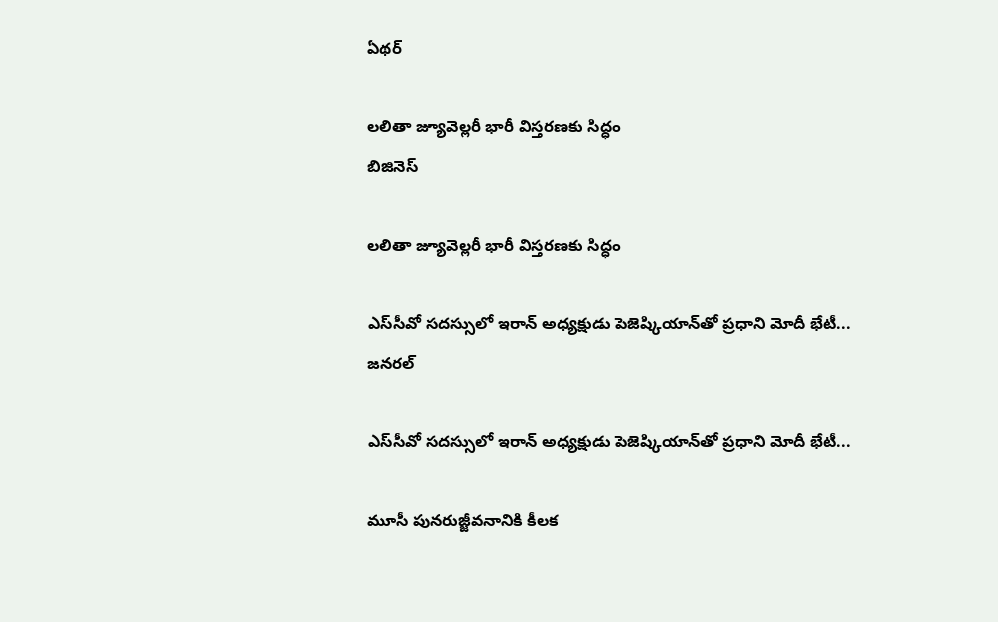ఏథర్

లలితా జ్యూవెల్లరీ భారీ విస్తరణకు సిద్ధం
బిజినెస్

లలితా జ్యూవెల్లరీ భారీ విస్తరణకు సిద్ధం

ఎస్‌సీవో సదస్సులో ఇరాన్ అధ్యక్షుడు పెజెష్కియాన్‌తో ప్రధాని మోదీ భేటీ...
జనరల్

ఎస్‌సీవో సదస్సులో ఇరాన్ అధ్యక్షుడు పెజెష్కియాన్‌తో ప్రధాని మోదీ భేటీ...

మూసీ పునరుజ్జీవనానికి కీలక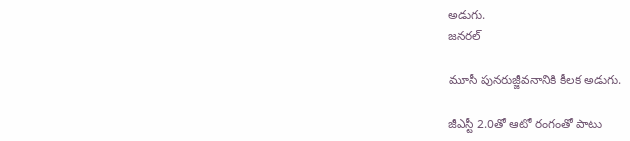అడుగు.
జనరల్

మూసీ పునరుజ్జీవనానికి కీలక అడుగు.

జీఎస్టీ 2.0తో ఆటో రంగంతో పాటు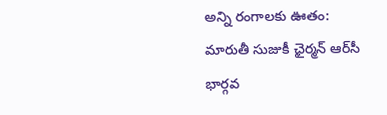అన్ని రంగాలకు ఊతం: మారుతీ సుజుకీ ఛైర్మన్ ఆర్‌సీ భార్గవ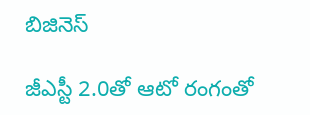బిజినెస్

జీఎస్టీ 2.0తో ఆటో రంగంతో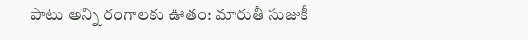పాటు అన్ని రంగాలకు ఊతం: మారుతీ సుజుకీ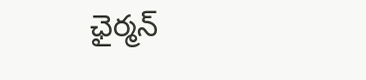ఛైర్మన్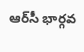ఆర్‌సీ భార్గవ